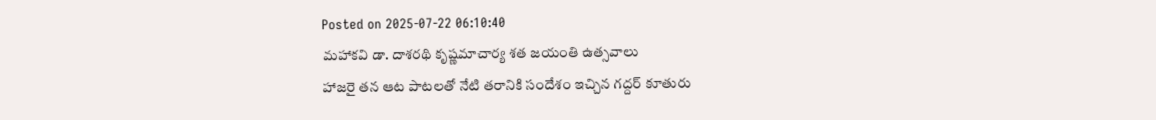Posted on 2025-07-22 06:10:40
మహాకవి డా. దాశరథి కృష్ణమాచార్య శత జయంతి ఉత్సవాలు
హాజరై తన ఆట పాటలతో నేటి తరానికి సందేశం ఇచ్చిన గద్దర్ కూతురు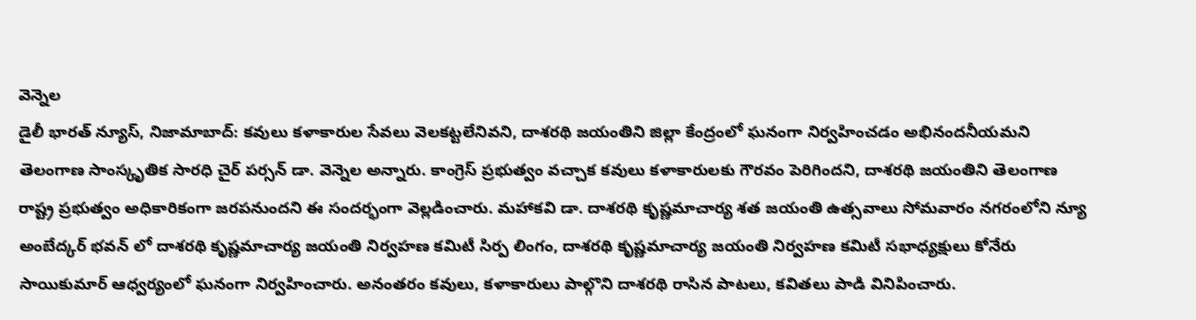వెన్నెల
డైలీ భారత్ న్యూస్, నిజామాబాద్: కవులు కళాకారుల సేవలు వెలకట్టలేనివని, దాశరథి జయంతిని జిల్లా కేంద్రంలో ఘనంగా నిర్వహించడం అభినందనీయమని తెలంగాణ సాంస్కృతిక సారధి చైర్ పర్సన్ డా. వెన్నెల అన్నారు. కాంగ్రెస్ ప్రభుత్వం వచ్చాక కవులు కళాకారులకు గౌరవం పెరిగిందని, దాశరథి జయంతిని తెలంగాణ రాష్ట్ర ప్రభుత్వం అధికారికంగా జరపనుందని ఈ సందర్భంగా వెల్లడించారు. మహాకవి డా. దాశరథి కృష్ణమాచార్య శత జయంతి ఉత్సవాలు సోమవారం నగరంలోని న్యూ అంబేద్కర్ భవన్ లో దాశరథి కృష్ణమాచార్య జయంతి నిర్వహణ కమిటీ సిర్ప లింగం, దాశరథి కృష్ణమాచార్య జయంతి నిర్వహణ కమిటీ సభాధ్యక్షులు కోనేరు సాయికుమార్ ఆధ్వర్యంలో ఘనంగా నిర్వహించారు. అనంతరం కవులు, కళాకారులు పాల్గొని దాశరథి రాసిన పాటలు, కవితలు పాడి వినిపించారు.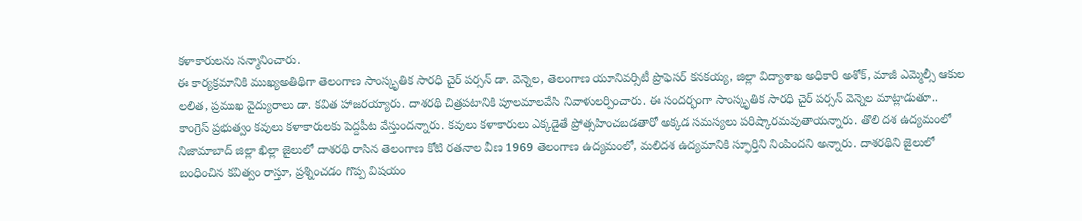కళాకారులను సన్మానించారు.
ఈ కార్యక్రమానికి ముఖ్యఅతిథిగా తెలంగాణ సాంస్కృతిక సారధి చైర్ పర్సన్ డా. వెన్నెల, తెలంగాణ యూనివర్సిటీ ప్రొఫెసర్ కనకయ్య, జిల్లా విద్యాశాఖ అధికారి అశోక్, మాజీ ఎమ్మెల్సీ ఆకుల లలిత, ప్రముఖ వైద్యురాలు డా. కవిత హాజరయ్యారు. దాశరథి చిత్రపటానికి పూలమాలవేసి నివాళులర్పించారు. ఈ సందర్భంగా సాంస్కృతిక సారధి చైర్ పర్సన్ వెన్నెల మాట్లాడుతూ.. కాంగ్రెస్ ప్రభుత్వం కవులు కళాకారులకు పెద్దపీట వేస్తుందన్నారు. కవులు కళాకారులు ఎక్కడైతే ప్రోత్సహించబడతారో అక్కడ సమస్యలు పరిష్కారమవుతాయన్నారు. తొలి దశ ఉద్యమంలో నిజామాబాద్ జిల్లా ఖిల్లా జైలులో దాశరథి రాసిన తెలంగాణ కోటి రతనాల వీణ 1969 తెలంగాణ ఉద్యమంలో, మలిదశ ఉద్యమానికి స్ఫూర్తిని నింపిందని అన్నారు. దాశరథిని జైలులో బంధించిన కవిత్వం రాస్తూ, ప్రశ్నించడం గొప్ప విషయం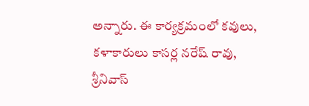అన్నారు. ఈ కార్యక్రమంలో కవులు, కళాకారులు కాసర్ల నరేష్ రావు, శ్రీనివాస్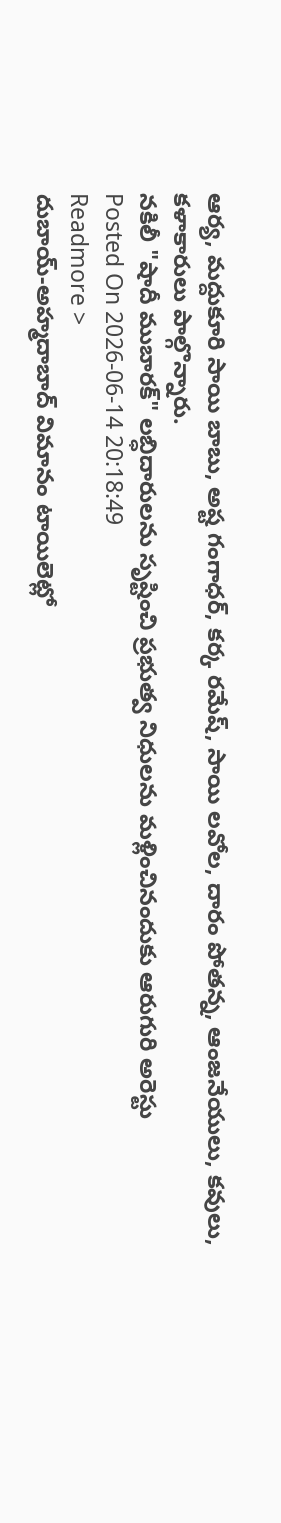ఆర్య, మద్దుకూరి సాయి బాబు, అష్ట గంగాధర్, కర్క రమేష్, సాయి లవోల, దారం పోతన్న, ఆంజనేయులు, కవులు, కళాకారులు పాల్గొన్నారు.
నకిలీ "షాదీ ముబారక్" లబ్ధిదారులను సృష్టించి ప్రభుత్వ నిధులను మళ్లించినందుకు ఆరుగురి అరెస్టు
Posted On 2026-06-14 20:18:49
Readmore >
దుబాయ్-అహ్మదాబాద్ విమానం టాయిలెట్లో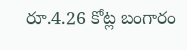రూ.4.26 కోట్ల బంగారం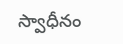స్వాధీనం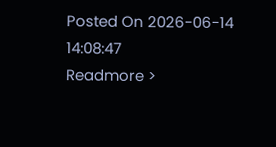Posted On 2026-06-14 14:08:47
Readmore >